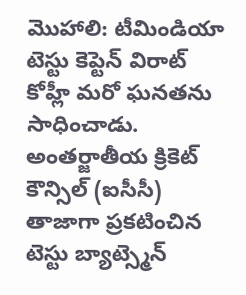మొహాలి: టీమిండియా టెస్టు కెప్టెన్ విరాట్ కోహ్లీ మరో ఘనతను సాధించాడు. అంతర్జాతీయ క్రికెట్ కౌన్సిల్ (ఐసీసీ) తాజాగా ప్రకటించిన టెస్టు బ్యాట్స్మెన్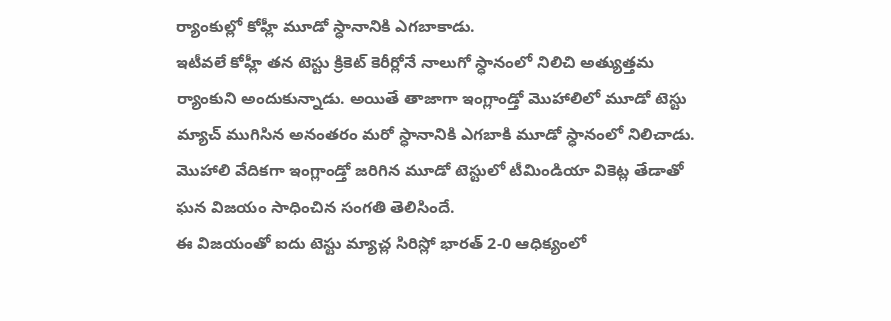ర్యాంకుల్లో కోహ్లీ మూడో స్ధానానికి ఎగబాకాడు.
ఇటీవలే కోహ్లీ తన టెస్టు క్రికెట్ కెరీర్లోనే నాలుగో స్ధానంలో నిలిచి అత్యుత్తమ ర్యాంకుని అందుకున్నాడు. అయితే తాజాగా ఇంగ్లాండ్తో మొహాలిలో మూడో టెస్టు మ్యాచ్ ముగిసిన అనంతరం మరో స్ధానానికి ఎగబాకి మూడో స్ధానంలో నిలిచాడు. మొహాలి వేదికగా ఇంగ్లాండ్తో జరిగిన మూడో టెస్టులో టీమిండియా వికెట్ల తేడాతో ఘన విజయం సాధించిన సంగతి తెలిసిందే.
ఈ విజయంతో ఐదు టెస్టు మ్యాచ్ల సిరిస్లో భారత్ 2-0 ఆధిక్యంలో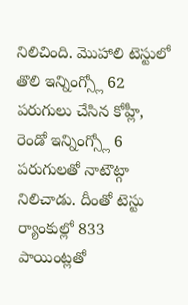నిలిచింది. మొహాలి టెస్టులో తొలి ఇన్నింగ్స్లో 62 పరుగులు చేసిన కోహ్లీ, రెండో ఇన్నింగ్స్లో 6 పరుగులతో నాటౌట్గా నిలిచాడు. దీంతో టెస్టు ర్యాంకుల్లో 833 పాయింట్లతో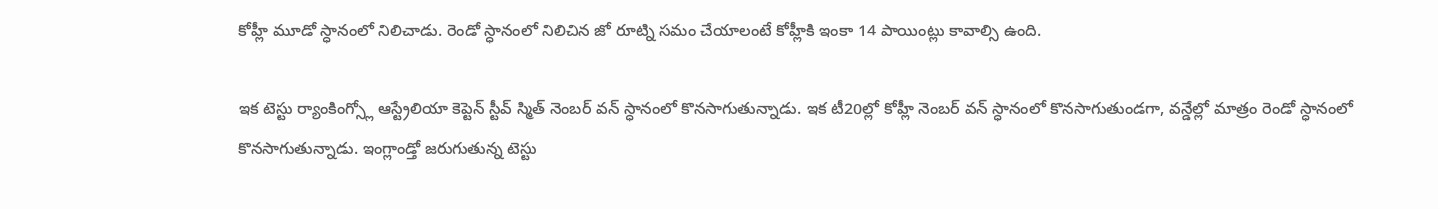కోహ్లీ మూడో స్ధానంలో నిలిచాడు. రెండో స్ధానంలో నిలిచిన జో రూట్ని సమం చేయాలంటే కోహ్లీకి ఇంకా 14 పాయింట్లు కావాల్సి ఉంది.

ఇక టెస్టు ర్యాంకింగ్స్లో ఆస్ట్రేలియా కెప్టెన్ స్టీవ్ స్మిత్ నెంబర్ వన్ స్ధానంలో కొనసాగుతున్నాడు. ఇక టీ20ల్లో కోహ్లీ నెంబర్ వన్ స్ధానంలో కొనసాగుతుండగా, వన్డేల్లో మాత్రం రెండో స్ధానంలో కొనసాగుతున్నాడు. ఇంగ్లాండ్తో జరుగుతున్న టెస్టు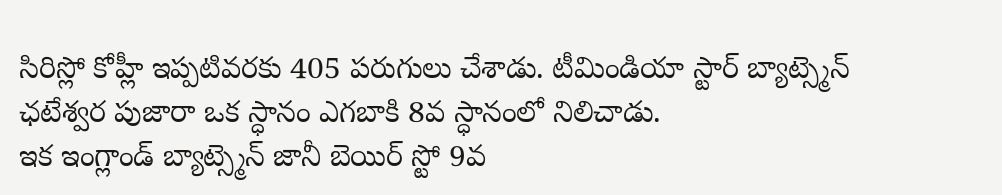సిరిస్లో కోహ్లీ ఇప్పటివరకు 405 పరుగులు చేశాడు. టీమిండియా స్టార్ బ్యాట్స్మెన్ ఛటేశ్వర పుజారా ఒక స్ధానం ఎగబాకి 8వ స్ధానంలో నిలిచాడు.
ఇక ఇంగ్లాండ్ బ్యాట్స్మెన్ జానీ బెయిర్ స్టో 9వ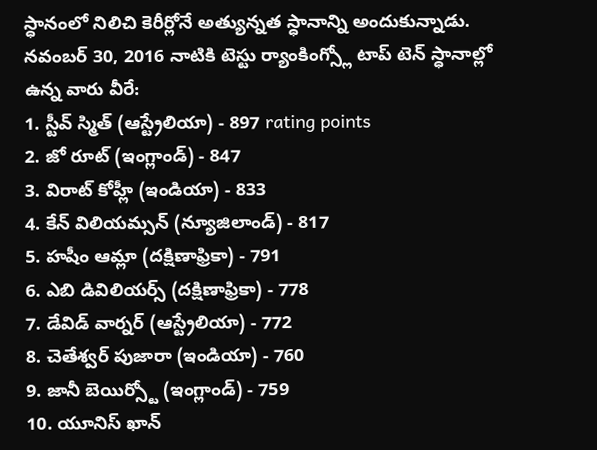స్ధానంలో నిలిచి కెరీర్లోనే అత్యున్నత స్ధానాన్ని అందుకున్నాడు. నవంబర్ 30, 2016 నాటికి టెస్టు ర్యాంకింగ్స్లో టాప్ టెన్ స్ధానాల్లో ఉన్న వారు వీరే:
1. స్టీవ్ స్మిత్ (ఆస్ట్రేలియా) - 897 rating points
2. జో రూట్ (ఇంగ్లాండ్) - 847
3. విరాట్ కోహ్లీ (ఇండియా) - 833
4. కేన్ విలియమ్సన్ (న్యూజిలాండ్) - 817
5. హషీం ఆమ్లా (దక్షిణాఫ్రికా) - 791
6. ఎబి డివిలియర్స్ (దక్షిణాఫ్రికా) - 778
7. డేవిడ్ వార్నర్ (ఆస్ట్రేలియా) - 772
8. చెతేశ్వర్ పుజారా (ఇండియా) - 760
9. జానీ బెయిర్స్టో (ఇంగ్లాండ్) - 759
10. యూనిస్ ఖాన్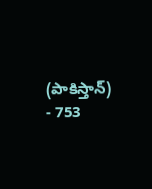(పాకిస్తాన్) - 753